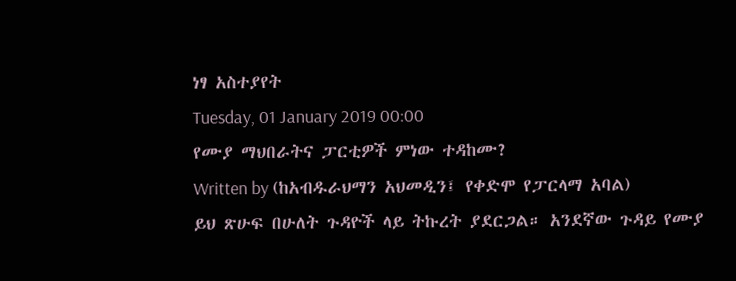ነፃ አስተያየት
Tuesday, 01 January 2019 00:00
የሙያ ማህበራትና ፓርቲዎች ምነው ተዳከሙ?
Written by (ከአብዱራህማን አህመዲን፤ የቀድሞ የፓርላማ አባል)
ይህ ጽሁፍ በሁለት ጉዳዮች ላይ ትኩረት ያደርጋል። አንደኛው ጉዳይ የሙያ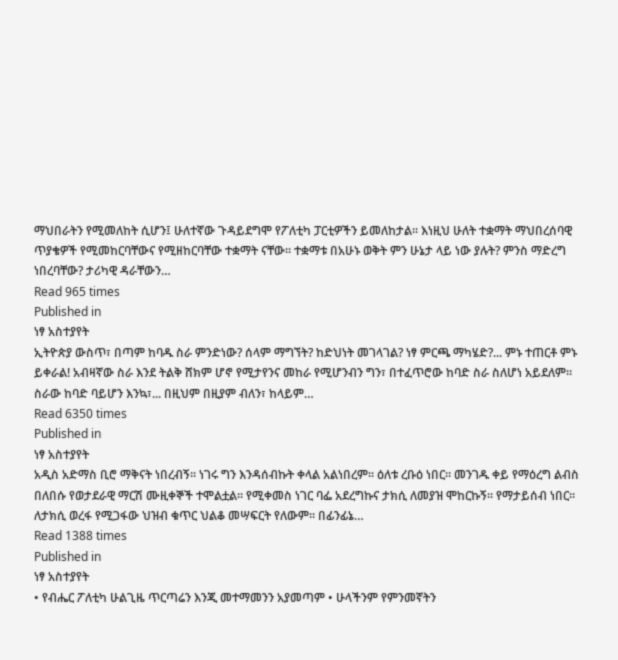ማህበራትን የሚመለከት ሲሆን፤ ሁለተኛው ጉዳይደግሞ የፖለቲካ ፓርቲዎችን ይመለከታል፡፡ እነዚህ ሁለት ተቋማት ማህበረሰባዊ ጥያቄዎች የሚመከርባቸውና የሚዘከርባቸው ተቋማት ናቸው፡፡ ተቋማቱ በአሁኑ ወቅት ምን ሁኔታ ላይ ነው ያሉት? ምንስ ማድረግ ነበረባቸው? ታሪካዊ ዳራቸውን…
Read 965 times
Published in
ነፃ አስተያየት
ኢትዮጵያ ውስጥ፣ በጣም ከባዱ ስራ ምንድነው? ሰላም ማግኘት? ከድህነት መገላገል? ነፃ ምርጫ ማካሄድ?... ምኑ ተጠርቶ ምኑ ይቀራል! አብዛኛው ስራ እንደ ትልቅ ሸክም ሆኖ የሚታየንና መከራ የሚሆንብን ግን፣ በተፈጥሮው ከባድ ስራ ስለሆነ አይደለም። ስራው ከባድ ባይሆን እንኳ፣... በዚህም በዚያም ብለን፣ ከላይም…
Read 6350 times
Published in
ነፃ አስተያየት
አዲስ አድማስ ቢሮ ማቅናት ነበረብኝ፡፡ ነገሩ ግን እንዳሰብኩት ቀላል አልነበረም፡፡ ዕለቱ ረቡዕ ነበር። መንገዱ ቀይ የማዕረግ ልብስ በለበሱ የወታደራዊ ማርሽ ሙዚቀኞች ተሞልቷል፡፡ የሚቀመስ ነገር ባፌ አደረግኩና ታክሲ ለመያዝ ሞከርኩኝ፡፡ የማታይሰብ ነበር፡፡ ለታክሲ ወረፋ የሚጋፋው ህዝብ ቁጥር ህልቆ መሣፍርት የለውም፡፡ በፊንፊኔ…
Read 1388 times
Published in
ነፃ አስተያየት
• የብሔር ፖለቲካ ሁልጊዜ ጥርጣሬን እንጂ መተማመንን አያመጣም • ሁላችንም የምንመኛትን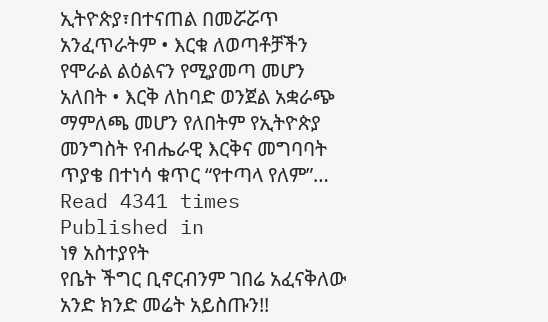ኢትዮጵያ፣በተናጠል በመሯሯጥ አንፈጥራትም • እርቁ ለወጣቶቻችን የሞራል ልዕልናን የሚያመጣ መሆን አለበት • እርቅ ለከባድ ወንጀል አቋራጭ ማምለጫ መሆን የለበትም የኢትዮጵያ መንግስት የብሔራዊ እርቅና መግባባት ጥያቄ በተነሳ ቁጥር “የተጣላ የለም”…
Read 4341 times
Published in
ነፃ አስተያየት
የቤት ችግር ቢኖርብንም ገበሬ አፈናቅለው አንድ ክንድ መሬት አይስጡን!!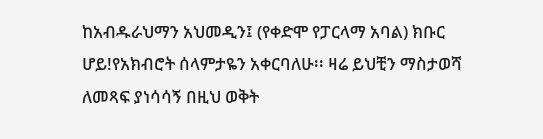ከአብዱራህማን አህመዲን፤ (የቀድሞ የፓርላማ አባል) ክቡር ሆይ!የአክብሮት ሰላምታዬን አቀርባለሁ፡፡ ዛሬ ይህቺን ማስታወሻ ለመጻፍ ያነሳሳኝ በዚህ ወቅት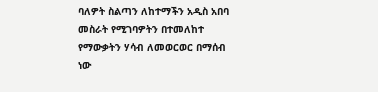ባለዎት ስልጣን ለከተማችን አዲስ አበባ መስራት የሚገባዎትን በተመለከተ የማውቃትን ሃሳብ ለመወርወር በማሰብ ነው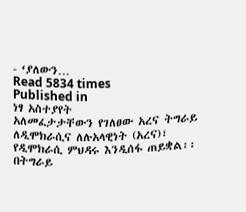- ‘ያለውን…
Read 5834 times
Published in
ነፃ አስተያየት
አለመፈታታቸውን የገለፀው አረና ትግራይ ለዲሞክራሲና ለሉአላዊነት (አረና)፣ የዲሞክራሲ ምህዳሩ እንዲሰፋ ጠይቋል፡፡ በትግራይ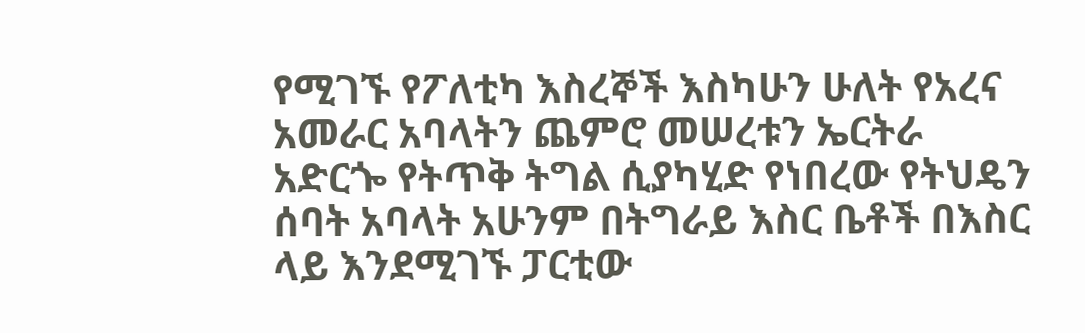የሚገኙ የፖለቲካ እስረኞች እስካሁን ሁለት የአረና አመራር አባላትን ጨምሮ መሠረቱን ኤርትራ አድርጐ የትጥቅ ትግል ሲያካሂድ የነበረው የትህዴን ሰባት አባላት አሁንም በትግራይ እስር ቤቶች በእስር ላይ እንደሚገኙ ፓርቲው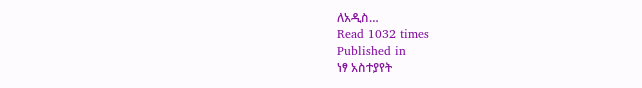ለአዲስ…
Read 1032 times
Published in
ነፃ አስተያየት